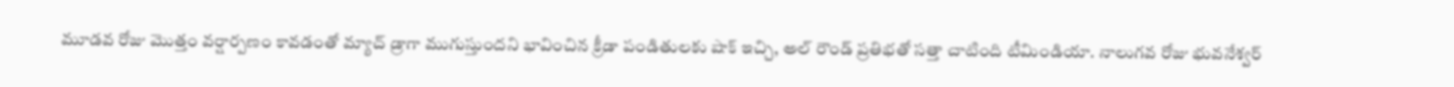మూడవ రోజు మొత్తం వర్షార్పణం కావడంతో మ్యాచ్ డ్రాగా ముగుస్తుందని భావించిన క్రీడా పండితులకు షాక్ ఇచ్చి, అల్ రౌండ్ ప్రతిభతో సత్తా చాటింది టీమిండియా. నాలుగవ రోజు భువనేశ్వర్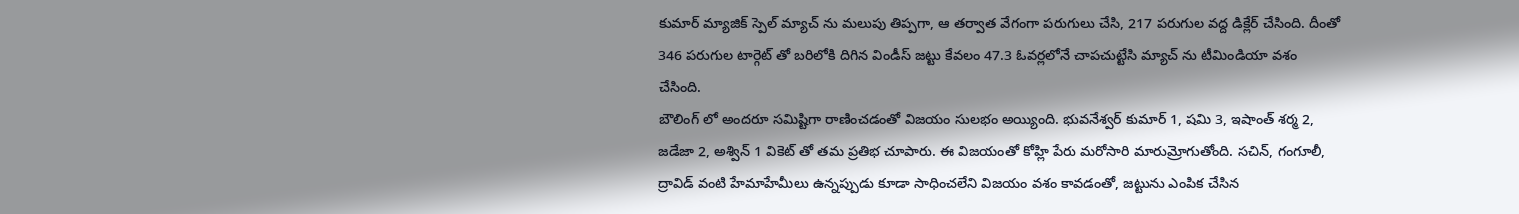కుమార్ మ్యాజిక్ స్పెల్ మ్యాచ్ ను మలుపు తిప్పగా, ఆ తర్వాత వేగంగా పరుగులు చేసి, 217 పరుగుల వద్ద డిక్లేర్ చేసింది. దీంతో 346 పరుగుల టార్గెట్ తో బరిలోకి దిగిన విండీస్ జట్టు కేవలం 47.3 ఓవర్లలోనే చాపచుట్టేసి మ్యాచ్ ను టీమిండియా వశం చేసింది.
బౌలింగ్ లో అందరూ సమిష్టిగా రాణించడంతో విజయం సులభం అయ్యింది. భువనేశ్వర్ కుమార్ 1, షమి 3, ఇషాంత్ శర్మ 2, జడేజా 2, అశ్విన్ 1 వికెట్ తో తమ ప్రతిభ చూపారు. ఈ విజయంతో కోహ్లి పేరు మరోసారి మారుమ్రోగుతోంది. సచిన్, గంగూలీ, ద్రావిడ్ వంటి హేమాహేమీలు ఉన్నప్పుడు కూడా సాధించలేని విజయం వశం కావడంతో, జట్టును ఎంపిక చేసిన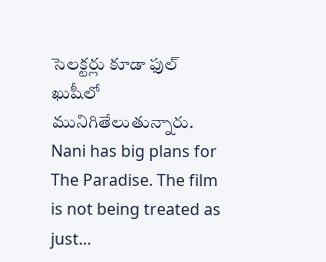సెలక్టర్లు కూడా ఫుల్ ఖుషీలో మునిగితేలుతున్నారు.
Nani has big plans for The Paradise. The film is not being treated as just…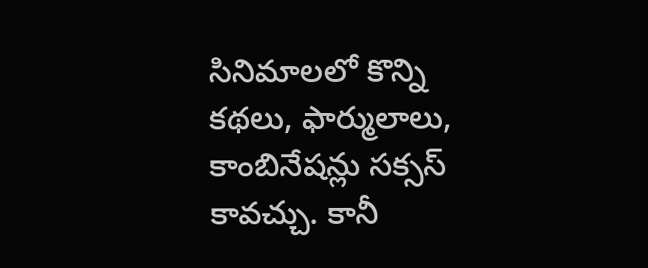సినిమాలలో కొన్ని కథలు, ఫార్ములాలు, కాంబినేషన్లు సక్సస్ కావచ్చు. కానీ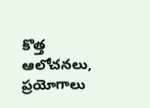కొత్త ఆలోచనలు, ప్రయోగాలు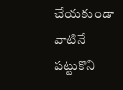చేయకుండా వాటినే పట్టుకొని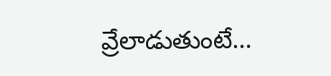వ్రేలాడుతుంటే…